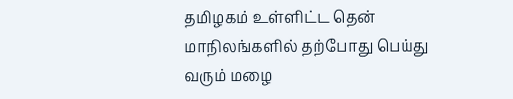தமிழகம் உள்ளிட்ட தென் மாநிலங்களில் தற்போது பெய்து வரும் மழை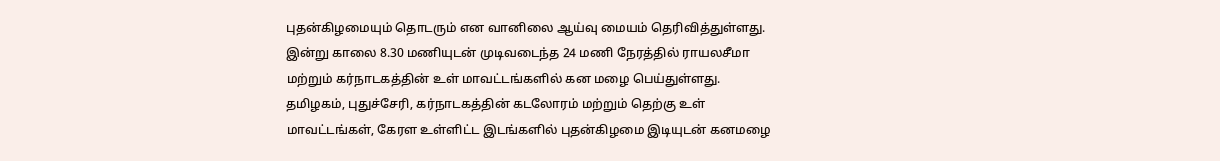புதன்கிழமையும் தொடரும் என வானிலை ஆய்வு மையம் தெரிவித்துள்ளது.
இன்று காலை 8.30 மணியுடன் முடிவடைந்த 24 மணி நேரத்தில் ராயலசீமா மற்றும் கர்நாடகத்தின் உள் மாவட்டங்களில் கன மழை பெய்துள்ளது.
தமிழகம், புதுச்சேரி, கர்நாடகத்தின் கடலோரம் மற்றும் தெற்கு உள் மாவட்டங்கள், கேரள உள்ளிட்ட இடங்களில் புதன்கிழமை இடியுடன் கனமழை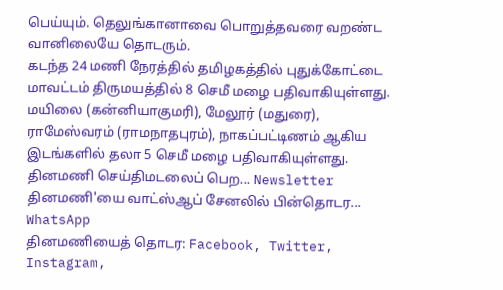பெய்யும். தெலுங்கானாவை பொறுத்தவரை வறண்ட வானிலையே தொடரும்.
கடந்த 24 மணி நேரத்தில் தமிழகத்தில் புதுக்கோட்டை மாவட்டம் திருமயத்தில் 8 செமீ மழை பதிவாகியுள்ளது. மயிலை (கன்னியாகுமரி), மேலூர் (மதுரை), ராமேஸ்வரம் (ராமநாதபுரம்), நாகப்பட்டிணம் ஆகிய இடங்களில் தலா 5 செமீ மழை பதிவாகியுள்ளது.
தினமணி செய்திமடலைப் பெற... Newsletter
தினமணி'யை வாட்ஸ்ஆப் சேனலில் பின்தொடர... WhatsApp
தினமணியைத் தொடர: Facebook, Twitter, Instagram,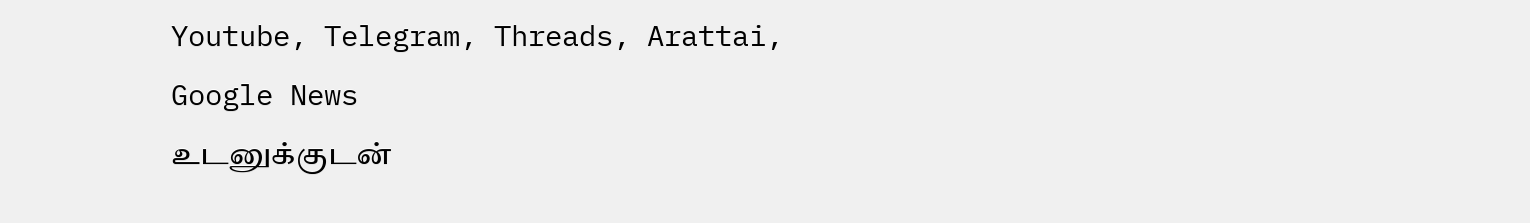Youtube, Telegram, Threads, Arattai, Google News
உடனுக்குடன்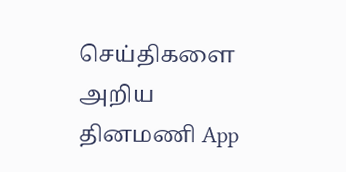செய்திகளை அறிய தினமணி App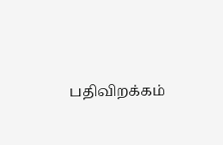பதிவிறக்கம்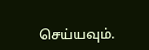செய்யவும்.